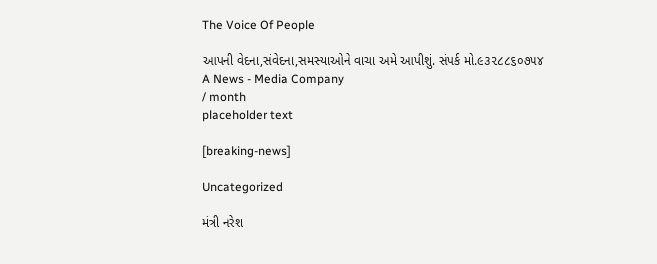The Voice Of People

આપની વેદના,સંવેદના,સમસ્યાઓને વાચા અમે આપીશું. સંપર્ક મો.૯૩૨૮૮૬૦૭૫૪
A News - Media Company
/ month
placeholder text

[breaking-news]

Uncategorized

મંત્રી નરેશ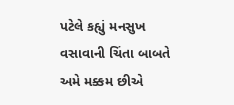પટેલે કહ્યું મનસુખ વસાવાની ચિંતા બાબતે અમે મક્કમ છીએ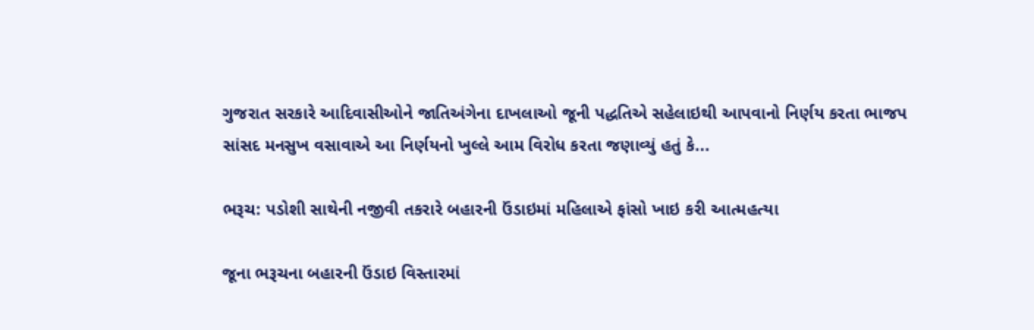ગુજરાત સરકારે આદિવાસીઓને જાતિઅંગેના દાખલાઓ જૂની પદ્ધતિએ સહેલાઇથી આપવાનો નિર્ણય કરતા ભાજપ સાંસદ મનસુખ વસાવાએ આ નિર્ણયનો ખુલ્લે આમ વિરોધ કરતા જણાવ્યું હતું કે...

ભરૂચ: પડોશી સાથેની નજીવી તકરારે બહારની ઉંડાઇમાં મહિલાએ ફાંસો ખાઇ કરી આત્મહત્યા

જૂના ભરૂચના બહારની ઉંડાઇ વિસ્તારમાં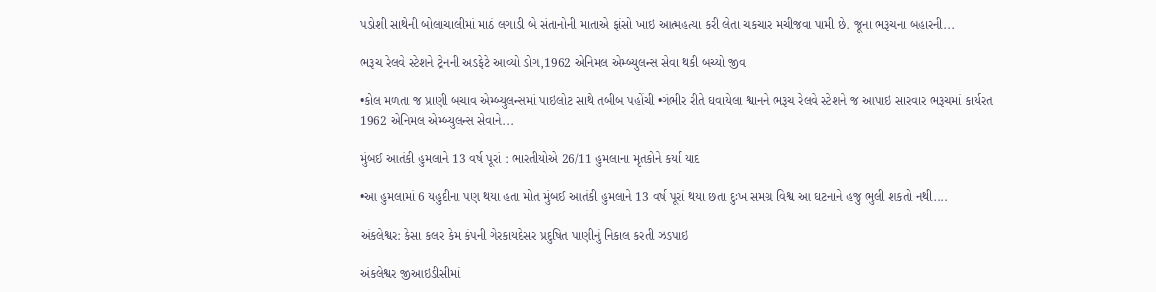પડોશી સાથેની બોલાચાલીમાં માઠં લગાડી બે સંતાનોની માતાએ ફાંસો ખાઇ આત્મહત્યા કરી લેતા ચકચાર મચીજવા પામી છે. જૂના ભરૂચના બહારની...

ભરૂચ રેલવે સ્ટેશને ટ્રેનની અડફેટે આવ્યો ડોગ,1962 એનિમલ એમ્બ્યુલન્સ સેવા થકી બચ્યો જીવ

•કોલ મળતા જ પ્રાણી બચાવ એમ્બ્યુલન્સમાં પાઇલોટ સાથે તબીબ પહોંચી •ગંભીર રીતે ઘવાયેલા શ્વાનને ભરૂચ રેલવે સ્ટેશને જ આપાઇ સારવાર ભરૂચમાં કાર્યરત 1962 એનિમલ એમ્બ્યુલન્સ સેવાને...

મુંબઈ આતંકી હુમલાને 13 વર્ષ પૂરાં : ભારતીયોએ 26/11 હુમલાના મૃતકોને કર્યા યાદ

•આ હુમલામાં 6 યહુદીના પણ થયા હતા મોત મુંબઈ આતંકી હુમલાને 13 વર્ષ પૂરાં થયા છતા દુઃખ સમગ્ર વિશ્વ આ ઘટનાને હજુ ભુલી શકતો નથી....

અંકલેશ્વર: કેસા કલર કેમ કંપની ગેરકાયદેસર પ્રદુષિત પાણીનું નિકાલ કરતી ઝડપાઇ

અંકલેશ્વર જીઆઇડીસીમાં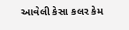આવેલી કેસા કલર કેમ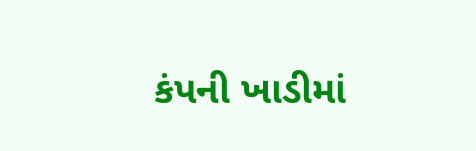કંપની ખાડીમાં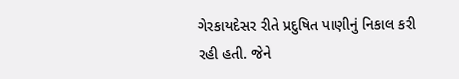ગેરકાયદેસર રીતે પ્રદુષિત પાણીનું નિકાલ કરી રહી હતી. જેને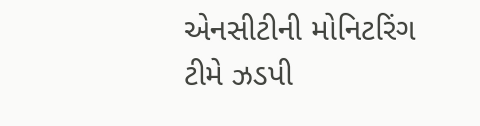એનસીટીની મોનિટરિંગ ટીમે ઝડપી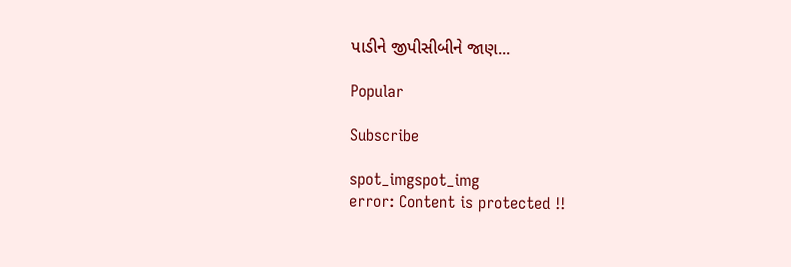પાડીને જીપીસીબીને જાણ...

Popular

Subscribe

spot_imgspot_img
error: Content is protected !!